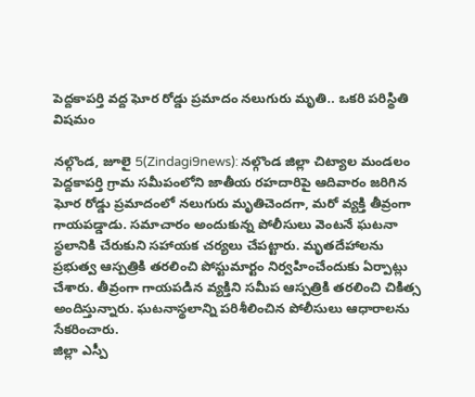పెద్దకాపర్తి వద్ద ఘోర రోడ్డు ప్రమాదం నలుగురు మృతి.. ఒకరి పరిస్థితి విషమం

నల్గొండ, జూలై 5(Zindagi9news): నల్గొండ జిల్లా చిట్యాల మండలం పెద్దకాపర్తి గ్రామ సమీపంలోని జాతీయ రహదారిపై ఆదివారం జరిగిన ఘోర రోడ్డు ప్రమాదంలో నలుగురు మృతిచెందగా, మరో వ్యక్తి తీవ్రంగా గాయపడ్డాడు. సమాచారం అందుకున్న పోలీసులు వెంటనే ఘటనా స్థలానికి చేరుకుని సహాయక చర్యలు చేపట్టారు. మృతదేహాలను ప్రభుత్వ ఆస్పత్రికి తరలించి పోస్టుమార్టం నిర్వహించేందుకు ఏర్పాట్లు చేశారు. తీవ్రంగా గాయపడిన వ్యక్తిని సమీప ఆస్పత్రికి తరలించి చికిత్స అందిస్తున్నారు. ఘటనాస్థలాన్ని పరిశీలించిన పోలీసులు ఆధారాలను సేకరించారు.
జిల్లా ఎస్పీ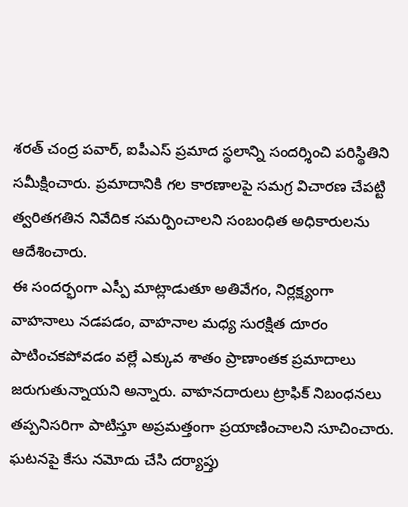శరత్ చంద్ర పవార్, ఐపీఎస్ ప్రమాద స్థలాన్ని సందర్శించి పరిస్థితిని సమీక్షించారు. ప్రమాదానికి గల కారణాలపై సమగ్ర విచారణ చేపట్టి త్వరితగతిన నివేదిక సమర్పించాలని సంబంధిత అధికారులను ఆదేశించారు.
ఈ సందర్భంగా ఎస్పీ మాట్లాడుతూ అతివేగం, నిర్లక్ష్యంగా వాహనాలు నడపడం, వాహనాల మధ్య సురక్షిత దూరం పాటించకపోవడం వల్లే ఎక్కువ శాతం ప్రాణాంతక ప్రమాదాలు జరుగుతున్నాయని అన్నారు. వాహనదారులు ట్రాఫిక్ నిబంధనలు తప్పనిసరిగా పాటిస్తూ అప్రమత్తంగా ప్రయాణించాలని సూచించారు. ఘటనపై కేసు నమోదు చేసి దర్యాప్తు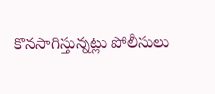కొనసాగిస్తున్నట్లు పోలీసులు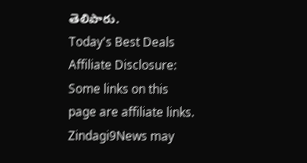తెలిపారు.
Today's Best Deals
Affiliate Disclosure: Some links on this page are affiliate links. Zindagi9News may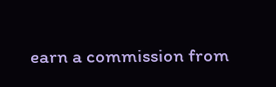earn a commission from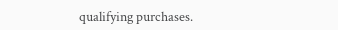qualifying purchases.